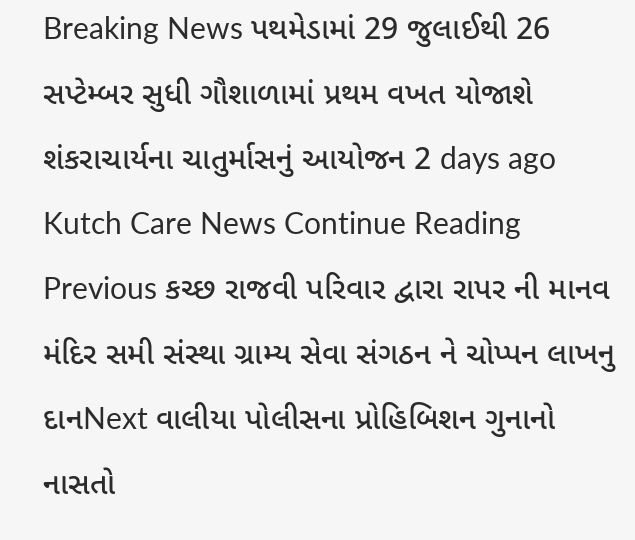Breaking News પથમેડામાં 29 જુલાઈથી 26 સપ્ટેમ્બર સુધી ગૌશાળામાં પ્રથમ વખત યોજાશે શંકરાચાર્યના ચાતુર્માસનું આયોજન 2 days ago Kutch Care News Continue Reading Previous કચ્છ રાજવી પરિવાર દ્વારા રાપર ની માનવ મંદિર સમી સંસ્થા ગ્રામ્ય સેવા સંગઠન ને ચોપ્પન લાખનુ દાનNext વાલીયા પોલીસના પ્રોહિબિશન ગુનાનો નાસતો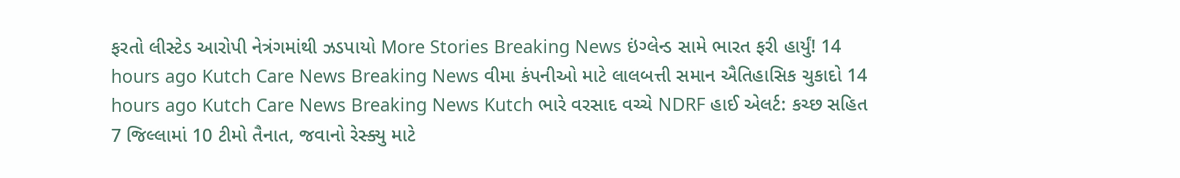ફરતો લીસ્ટેડ આરોપી નેત્રંગમાંથી ઝડપાયો More Stories Breaking News ઇંગ્લેન્ડ સામે ભારત ફરી હાર્યું! 14 hours ago Kutch Care News Breaking News વીમા કંપનીઓ માટે લાલબત્તી સમાન ઐતિહાસિક ચુકાદો 14 hours ago Kutch Care News Breaking News Kutch ભારે વરસાદ વચ્ચે NDRF હાઈ એલર્ટ: કચ્છ સહિત 7 જિલ્લામાં 10 ટીમો તૈનાત, જવાનો રેસ્ક્યુ માટે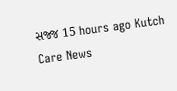સજ્જ 15 hours ago Kutch Care News